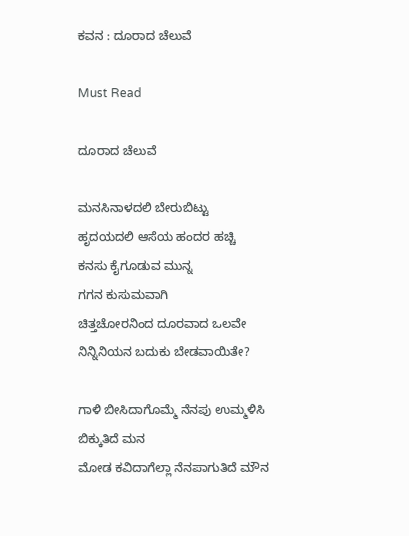ಕವನ : ದೂರಾದ ಚೆಲುವೆ

Must Read

ದೂರಾದ ಚೆಲುವೆ

ಮನಸಿನಾಳದಲಿ ಬೇರುಬಿಟ್ಟು
ಹೃದಯದಲಿ ಆಸೆಯ ಹಂದರ ಹಚ್ಚಿ
ಕನಸು ಕೈಗೂಡುವ ಮುನ್ನ
ಗಗನ ಕುಸುಮವಾಗಿ
ಚಿತ್ತಚೋರನಿಂದ ದೂರವಾದ ಒಲವೇ
ನಿನ್ನಿನಿಯನ ಬದುಕು ಬೇಡವಾಯಿತೇ?

ಗಾಳಿ ಬೀಸಿದಾಗೊಮ್ಮೆ ನೆನಪು ಉಮ್ಮಳಿಸಿ
ಬಿಕ್ಕುತಿದೆ ಮನ
ಮೋಡ ಕವಿದಾಗೆಲ್ಲಾ ನೆನಪಾಗುತಿದೆ ಮೌನ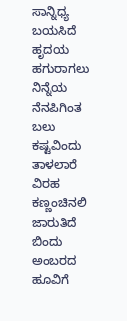ಸಾನ್ನಿಧ್ಯ ಬಯಸಿದೆ
ಹೃದಯ ಹಗುರಾಗಲು
ನಿನ್ನೆಯ ನೆನಪಿಗಿಂತ
ಬಲು ಕಷ್ಟವಿಂದು
ತಾಳಲಾರೆ ವಿರಹ ಕಣ್ಣಂಚಿನಲಿ ಜಾರುತಿದೆ ಬಿಂದು
ಅಂಬರದ ಹೂವಿಗೆ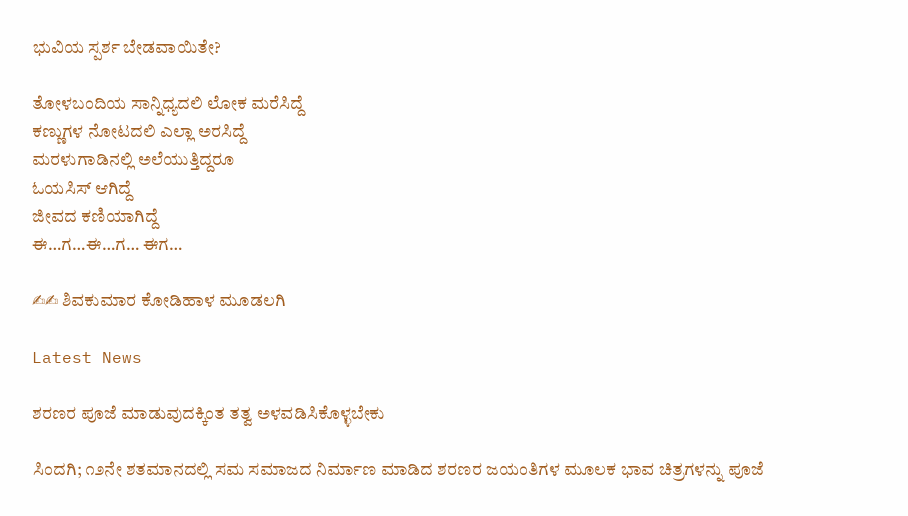ಭುವಿಯ ಸ್ಪರ್ಶ ಬೇಡವಾಯಿತೇ?

ತೋಳಬಂದಿಯ ಸಾನ್ನಿಧ್ಯದಲಿ ಲೋಕ ಮರೆಸಿದ್ದೆ
ಕಣ್ಣುಗಳ ನೋಟದಲಿ ಎಲ್ಲಾ ಅರಸಿದ್ದೆ
ಮರಳುಗಾಡಿನಲ್ಲಿ ಅಲೆಯುತ್ತಿದ್ದರೂ
ಓಯಸಿಸ್ ಆಗಿದ್ದೆ
ಜೀವದ ಕಣಿಯಾಗಿದ್ದೆ
ಈ…ಗ…ಈ…ಗ… ಈಗ…

✍✍ ಶಿವಕುಮಾರ ಕೋಡಿಹಾಳ ಮೂಡಲಗಿ

Latest News

ಶರಣರ ಪೂಜೆ ಮಾಡುವುದಕ್ಕಿಂತ ತತ್ವ ಅಳವಡಿಸಿಕೊಳ್ಳಬೇಕು

ಸಿಂದಗಿ; ೧೨ನೇ ಶತಮಾನದಲ್ಲಿ ಸಮ ಸಮಾಜದ ನಿರ್ಮಾಣ ಮಾಡಿದ ಶರಣರ ಜಯಂತಿಗಳ ಮೂಲಕ ಭಾವ ಚಿತ್ರಗಳನ್ನು ಪೂಜೆ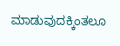ಮಾಡುವುದಕ್ಕಿಂತಲೂ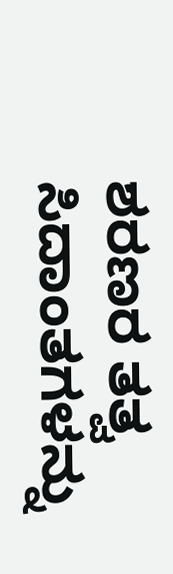ಶರಣರ ತತ್ವ ಸಿದಾಂತಗಳನ್ನು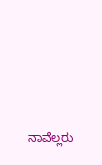ನಾವೆಲ್ಲರು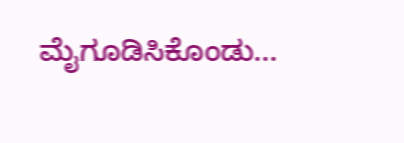ಮೈಗೂಡಿಸಿಕೊಂಡು...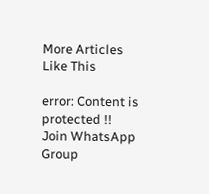More Articles Like This

error: Content is protected !!
Join WhatsApp Group